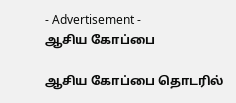- Advertisement -
ஆசிய கோப்பை

ஆசிய கோப்பை தொடரில்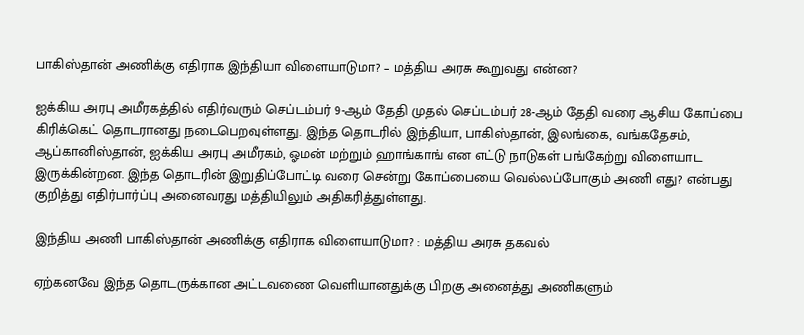பாகிஸ்தான் அணிக்கு எதிராக இந்தியா விளையாடுமா? – மத்திய அரசு கூறுவது என்ன?

ஐக்கிய அரபு அமீரகத்தில் எதிர்வரும் செப்டம்பர் 9-ஆம் தேதி முதல் செப்டம்பர் 28-ஆம் தேதி வரை ஆசிய கோப்பை கிரிக்கெட் தொடரானது நடைபெறவுள்ளது. இந்த தொடரில் இந்தியா, பாகிஸ்தான், இலங்கை, வங்கதேசம், ஆப்கானிஸ்தான், ஐக்கிய அரபு அமீரகம், ஓமன் மற்றும் ஹாங்காங் என எட்டு நாடுகள் பங்கேற்று விளையாட இருக்கின்றன. இந்த தொடரின் இறுதிப்போட்டி வரை சென்று கோப்பையை வெல்லப்போகும் அணி எது? என்பது குறித்து எதிர்பார்ப்பு அனைவரது மத்தியிலும் அதிகரித்துள்ளது.

இந்திய அணி பாகிஸ்தான் அணிக்கு எதிராக விளையாடுமா? : மத்திய அரசு தகவல்

ஏற்கனவே இந்த தொடருக்கான அட்டவணை வெளியானதுக்கு பிறகு அனைத்து அணிகளும்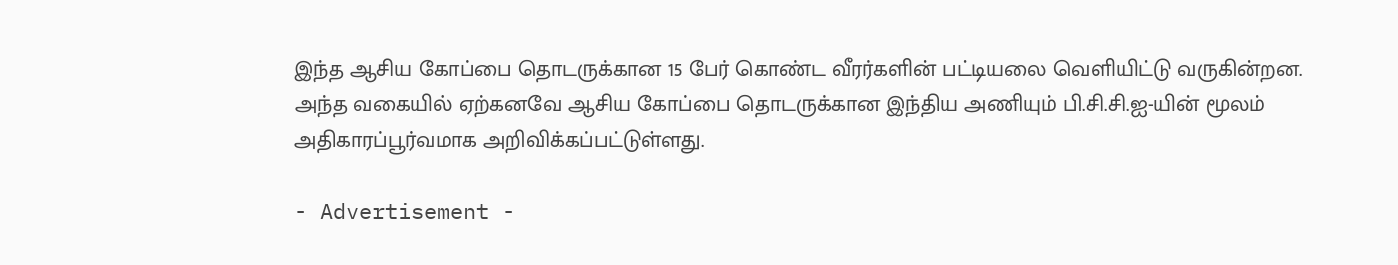இந்த ஆசிய கோப்பை தொடருக்கான 15 பேர் கொண்ட வீரர்களின் பட்டியலை வெளியிட்டு வருகின்றன. அந்த வகையில் ஏற்கனவே ஆசிய கோப்பை தொடருக்கான இந்திய அணியும் பி.சி.சி.ஐ-யின் மூலம் அதிகாரப்பூர்வமாக அறிவிக்கப்பட்டுள்ளது.

- Advertisement -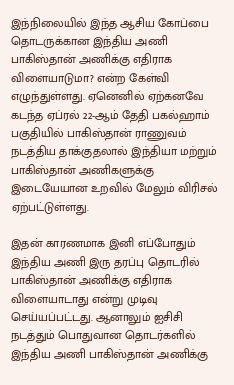இந்நிலையில் இந்த ஆசிய கோப்பை தொடருக்கான இந்திய அணி பாகிஸ்தான் அணிக்கு எதிராக விளையாடுமா? என்ற கேள்வி எழுந்துள்ளது. ஏனெனில் ஏற்கனவே கடந்த ஏப்ரல் 22-ஆம் தேதி பகல்ஹாம் பகுதியில் பாகிஸ்தான் ராணுவம் நடத்திய தாக்குதலால் இந்தியா மற்றும் பாகிஸ்தான் அணிகளுக்கு இடையேயான உறவில் மேலும் விரிசல் ஏற்பட்டுள்ளது.

இதன் காரணமாக இனி எப்போதும் இந்திய அணி இரு தரப்பு தொடரில் பாகிஸ்தான் அணிக்கு எதிராக விளையாடாது என்று முடிவு செய்யப்பட்டது. ஆனாலும் ஐசிசி நடத்தும் பொதுவான தொடர்களில் இந்திய அணி பாகிஸ்தான் அணிக்கு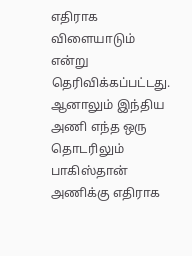எதிராக விளையாடும் என்று தெரிவிக்கப்பட்டது. ஆனாலும் இந்திய அணி எந்த ஒரு தொடரிலும் பாகிஸ்தான் அணிக்கு எதிராக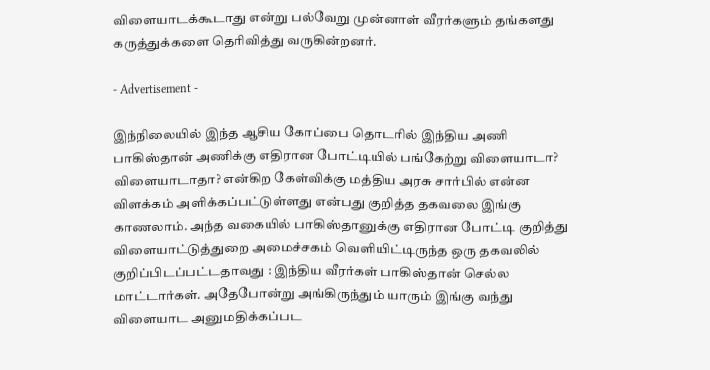விளையாடக்கூடாது என்று பல்வேறு முன்னாள் வீரர்களும் தங்களது கருத்துக்களை தெரிவித்து வருகின்றனர்.

- Advertisement -

இந்நிலையில் இந்த ஆசிய கோப்பை தொடரில் இந்திய அணி பாகிஸ்தான் அணிக்கு எதிரான போட்டியில் பங்கேற்று விளையாடா? விளையாடாதா? என்கிற கேள்விக்கு மத்திய அரசு சார்பில் என்ன விளக்கம் அளிக்கப்பட்டுள்ளது என்பது குறித்த தகவலை இங்கு காணலாம். அந்த வகையில் பாகிஸ்தானுக்கு எதிரான போட்டி குறித்து விளையாட்டுத்துறை அமைச்சகம் வெளியிட்டிருந்த ஒரு தகவலில் குறிப்பிடப்பட்டதாவது : இந்திய வீரர்கள் பாகிஸ்தான் செல்ல மாட்டார்கள். அதேபோன்று அங்கிருந்தும் யாரும் இங்கு வந்து விளையாட அனுமதிக்கப்பட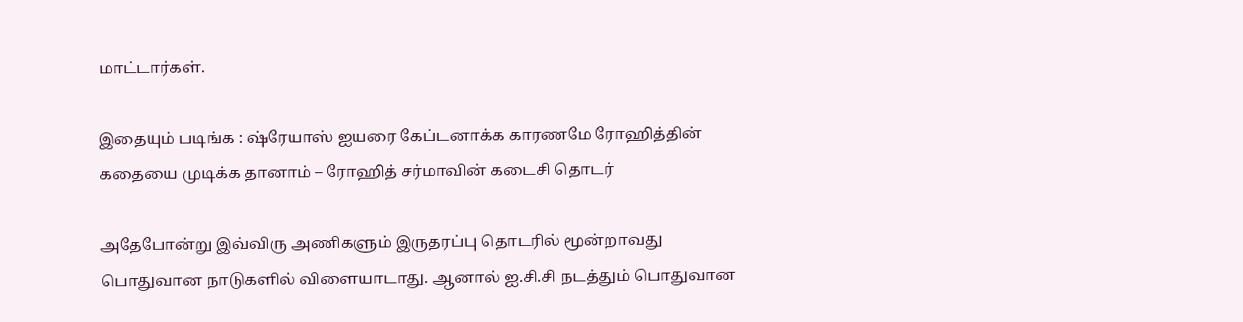மாட்டார்கள்.

இதையும் படிங்க : ஷ்ரேயாஸ் ஐயரை கேப்டனாக்க காரணமே ரோஹித்தின் கதையை முடிக்க தானாம் – ரோஹித் சர்மாவின் கடைசி தொடர்

அதேபோன்று இவ்விரு அணிகளும் இருதரப்பு தொடரில் மூன்றாவது பொதுவான நாடுகளில் விளையாடாது. ஆனால் ஐ.சி.சி நடத்தும் பொதுவான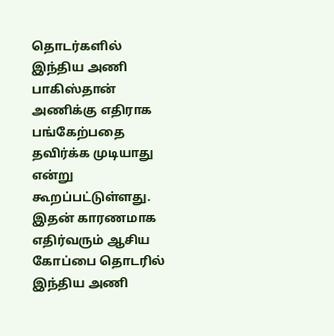தொடர்களில் இந்திய அணி பாகிஸ்தான் அணிக்கு எதிராக பங்கேற்பதை தவிர்க்க முடியாது என்று கூறப்பட்டுள்ளது. இதன் காரணமாக எதிர்வரும் ஆசிய கோப்பை தொடரில் இந்திய அணி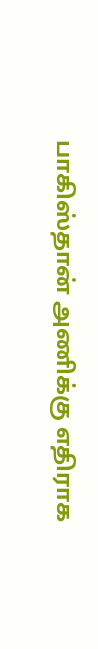பாகிஸ்தான் அணிக்கு எதிராக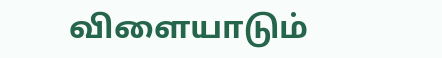விளையாடும்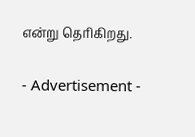என்று தெரிகிறது.

- Advertisement -